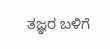ತಜ್ಞರ ಬಳಿಗೆ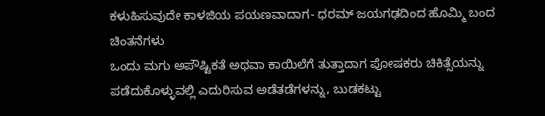ಕಳುಹಿಸುವುದೇ ಕಾಳಜಿಯ ಪಯಣವಾದಾಗ- ಧರಮ್ ಜಯಗಢದಿಂದ ಹೊಮ್ಮಿ ಬಂದ ಚಿಂತನೆಗಳು
ಒಂದು ಮಗು ಅಪೌಷ್ಟಿಕತೆ ಅಥವಾ ಕಾಯಿಲೆಗೆ ತುತ್ತಾದಾಗ ಪೋಷಕರು ಚಿಕಿತ್ಸೆಯನ್ನು ಪಡೆದುಕೊಳ್ಳುವಲ್ಲಿ ಎದುರಿಸುವ ಅಡೆತಡೆಗಳನ್ನು, ಬುಡಕಟ್ಟು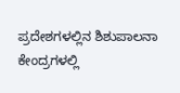ಪ್ರದೇಶಗಳಲ್ಲಿನ ಶಿಶುಪಾಲನಾ ಕೇಂದ್ರಗಳಲ್ಲಿ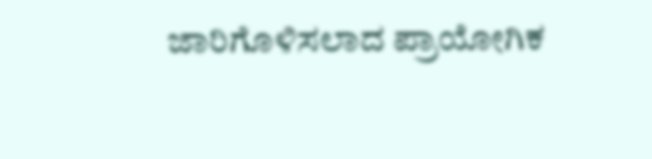ಜಾರಿಗೊಳಿಸಲಾದ ಪ್ರಾಯೋಗಿಕ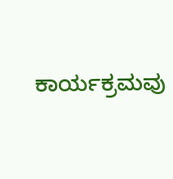ಕಾರ್ಯಕ್ರಮವು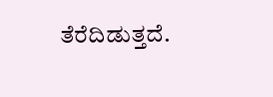ತೆರೆದಿಡುತ್ತದೆ.